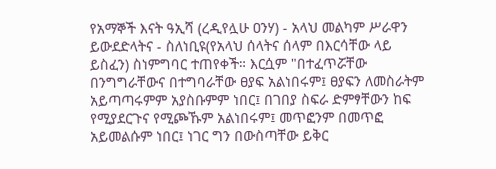የአማኞች እናት ዓኢሻ (ረዲየሏሁ ዐንሃ) - አላህ መልካም ሥራዋን ይውደድላትና - ስለነቢዩ(የአላህ ሰላትና ሰላም በእርሳቸው ላይ ይስፈን) ስነምግባር ተጠየቀች። እርሷም "በተፈጥሯቸው በንግግራቸውና በተግባራቸው ፀያፍ አልነበሩም፤ ፀያፍን ለመስራትም አይጣጣሩምም አያስቡምም ነበር፤ በገበያ ስፍራ ድምፃቸውን ከፍ የሚያደርጉና የሚጮኹም አልነበሩም፤ መጥፎንም በመጥፎ አይመልሱም ነበር፤ ነገር ግን በውስጣቸው ይቅር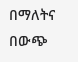በማለትና በውጭ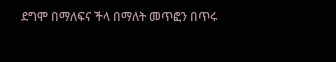ደግሞ በማለፍና ችላ በማለት መጥፎን በጥሩ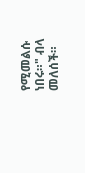የሚመልሱ ነበሩ።" ብላ መለሰች።